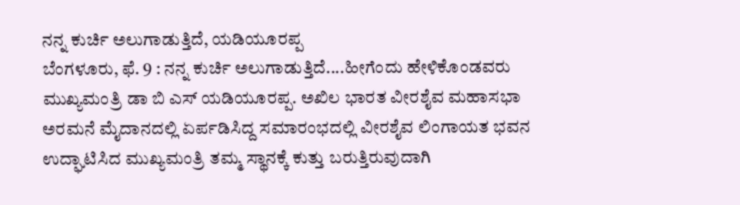ನನ್ನ ಕುರ್ಚಿ ಅಲುಗಾಡುತ್ತಿದೆ, ಯಡಿಯೂರಪ್ಪ
ಬೆಂಗಳೂರು, ಫೆ. 9 : ನನ್ನ ಕುರ್ಚಿ ಅಲುಗಾಡುತ್ತಿದೆ....ಹೀಗೆಂದು ಹೇಳಿಕೊಂಡವರು ಮುಖ್ಯಮಂತ್ರಿ ಡಾ ಬಿ ಎಸ್ ಯಡಿಯೂರಪ್ಪ. ಅಖಿಲ ಭಾರತ ವೀರಶೈವ ಮಹಾಸಭಾ ಅರಮನೆ ಮೈದಾನದಲ್ಲಿ ಏರ್ಪಡಿಸಿದ್ದ ಸಮಾರಂಭದಲ್ಲಿ ವೀರಶೈವ ಲಿಂಗಾಯತ ಭವನ ಉದ್ಘಾಟಿಸಿದ ಮುಖ್ಯಮಂತ್ರಿ ತಮ್ಮ ಸ್ಥಾನಕ್ಕೆ ಕುತ್ತು ಬರುತ್ತಿರುವುದಾಗಿ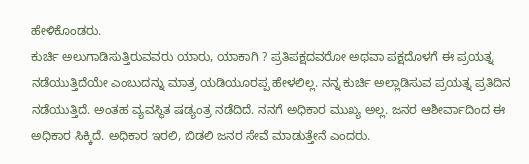ಹೇಳಿಕೊಂಡರು.
ಕುರ್ಚಿ ಅಲುಗಾಡಿಸುತ್ತಿರುವವರು ಯಾರು, ಯಾಕಾಗಿ ? ಪ್ರತಿಪಕ್ಷದವರೋ ಅಥವಾ ಪಕ್ಷದೊಳಗೆ ಈ ಪ್ರಯತ್ನ ನಡೆಯುತ್ತಿದೆಯೇ ಎಂಬುದನ್ನು ಮಾತ್ರ ಯಡಿಯೂರಪ್ಪ ಹೇಳಲಿಲ್ಲ. ನನ್ನ ಕುರ್ಚಿ ಅಲ್ಲಾಡಿಸುವ ಪ್ರಯತ್ನ ಪ್ರತಿದಿನ ನಡೆಯುತ್ತಿದೆ. ಅಂತಹ ವ್ಯವಸ್ಥಿತ ಷಡ್ಯಂತ್ರ ನಡೆದಿದೆ. ನನಗೆ ಅಧಿಕಾರ ಮುಖ್ಯ ಅಲ್ಲ. ಜನರ ಆಶೀರ್ವಾದಿಂದ ಈ ಅಧಿಕಾರ ಸಿಕ್ಕಿದೆ. ಅಧಿಕಾರ ಇರಲಿ, ಬಿಡಲಿ ಜನರ ಸೇವೆ ಮಾಡುತ್ತೇನೆ ಎಂದರು.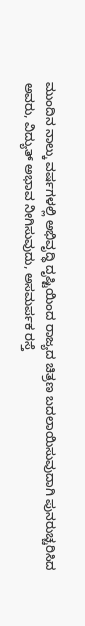ಮುಂದಿನ ನಾಲ್ಕು ವರ್ಷಗಳಲ್ಲಿ ಅಭಿವೃದ್ಧಿ ದೃಷ್ಟಿಯಿಂದ ರಾಜ್ಯದ ಚಿತ್ರಣ ಬದಲಾಯಿಸುವುದಾಗಿ ಪುನರುಚ್ಚರಿಸಿದ ಅವರು, ವಿದ್ಯುತ್ ಅಭಾವ ನೀಗಿಸುವುದು, ಅಸಮರ್ಪಕ ರಸ್ತೆ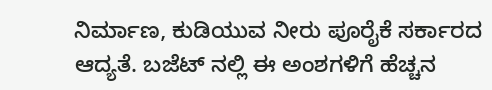ನಿರ್ಮಾಣ, ಕುಡಿಯುವ ನೀರು ಪೂರೈಕೆ ಸರ್ಕಾರದ ಆದ್ಯತೆ. ಬಜೆಟ್ ನಲ್ಲಿ ಈ ಅಂಶಗಳಿಗೆ ಹೆಚ್ಚನ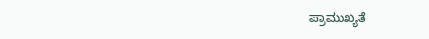ಪ್ರಾಮುಖ್ಯತೆ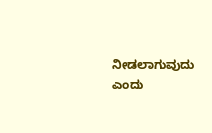ನೀಡಲಾಗುವುದು ಎಂದು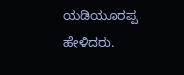ಯಡಿಯೂರಪ್ಪ ಹೇಳಿದರು.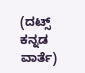(ದಟ್ಸ್ ಕನ್ನಡ ವಾರ್ತೆ)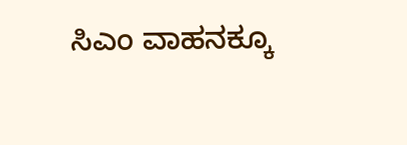ಸಿಎಂ ವಾಹನಕ್ಕೂ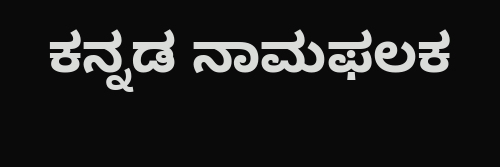ಕನ್ನಡ ನಾಮಫಲಕ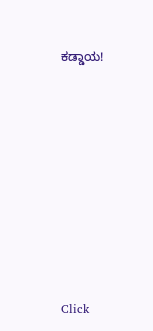ಕಡ್ಡಾಯ!












Click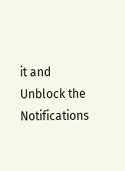it and Unblock the Notifications